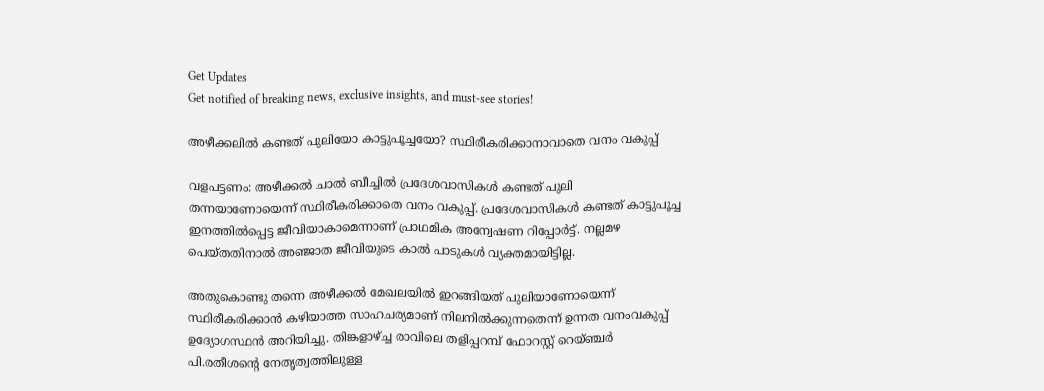Get Updates
Get notified of breaking news, exclusive insights, and must-see stories!

അഴീക്കലില്‍ കണ്ടത് പുലിയോ കാട്ടുപൂച്ചയോ? സ്ഥിരീകരിക്കാനാവാതെ വനം വകുപ്പ്

വളപട്ടണം: അഴീക്കല്‍ ചാല്‍ ബീച്ചില്‍ പ്രദേശവാസികള്‍ കണ്ടത് പുലി തന്നയാണോയെന്ന് സ്ഥിരീകരിക്കാതെ വനം വകുപ്പ്. പ്രദേശവാസികള്‍ കണ്ടത് കാട്ടുപൂച്ച ഇനത്തില്‍പ്പെട്ട ജീവിയാകാമെന്നാണ് പ്രാഥമിക അന്വേഷണ റിപ്പോര്‍ട്ട്. നല്ലമഴ പെയ്തതിനാല്‍ അഞ്ജാത ജീവിയുടെ കാല്‍ പാടുകള്‍ വ്യക്തമായിട്ടില്ല.

അതുകൊണ്ടു തന്നെ അഴീക്കല്‍ മേഖലയില്‍ ഇറങ്ങിയത് പുലിയാണോയെന്ന് സ്ഥിരീകരിക്കാന്‍ കഴിയാത്ത സാഹചര്യമാണ് നിലനില്‍ക്കുന്നതെന്ന് ഉന്നത വനംവകുപ്പ് ഉദ്യോഗസ്ഥന്‍ അറിയിച്ചു. തിങ്കളാഴ്ച്ച രാവിലെ തളിപ്പറമ്പ് ഫോറസ്റ്റ് റെയ്ഞ്ചര്‍ പി.രതീശന്റെ നേതൃത്വത്തിലുള്ള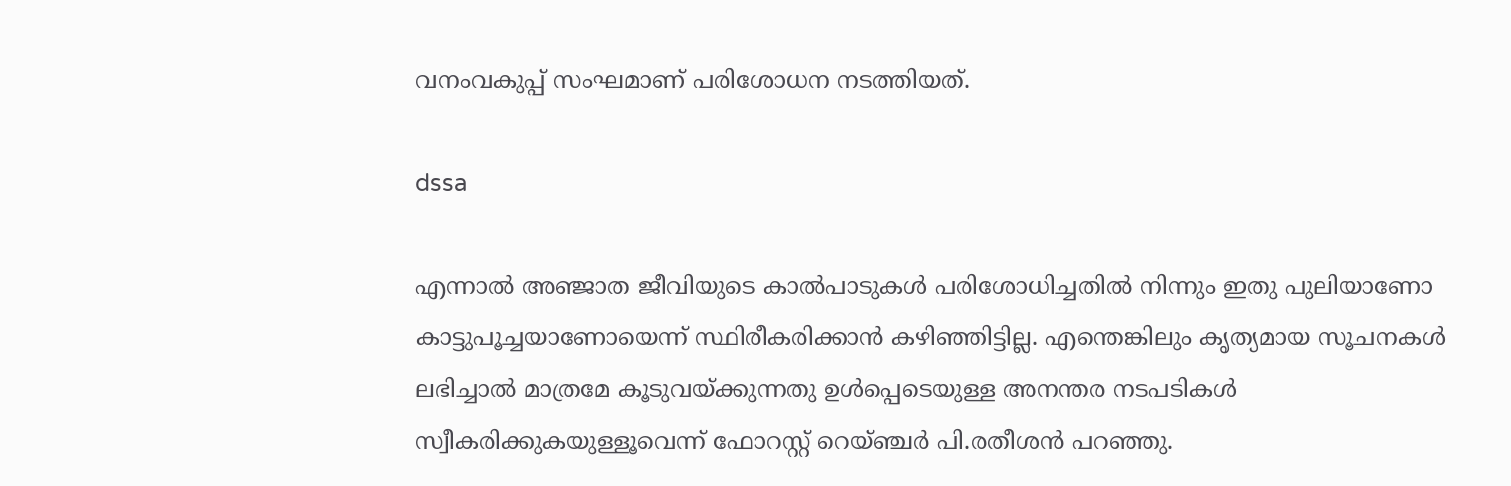വനംവകുപ്പ് സംഘമാണ് പരിശോധന നടത്തിയത്.

dssa

എന്നാല്‍ അഞ്ജാത ജീവിയുടെ കാല്‍പാടുകള്‍ പരിശോധിച്ചതില്‍ നിന്നും ഇതു പുലിയാണോ കാട്ടുപൂച്ചയാണോയെന്ന് സ്ഥിരീകരിക്കാന്‍ കഴിഞ്ഞിട്ടില്ല. എന്തെങ്കിലും കൃത്യമായ സൂചനകള്‍ ലഭിച്ചാല്‍ മാത്രമേ കൂടുവയ്ക്കുന്നതു ഉള്‍പ്പെടെയുള്ള അനന്തര നടപടികള്‍ സ്വീകരിക്കുകയുള്ളൂവെന്ന് ഫോറസ്റ്റ് റെയ്ഞ്ചര്‍ പി.രതീശന്‍ പറഞ്ഞു.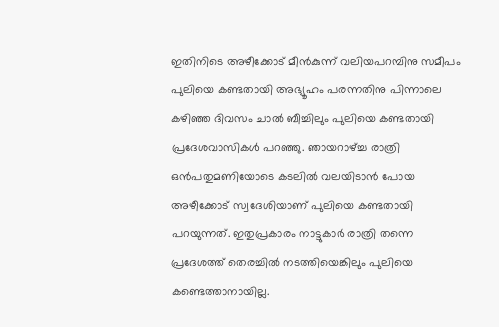ഇതിനിടെ അഴീക്കോട് മീന്‍കുന്ന് വലിയപറമ്പിനു സമീപം പുലിയെ കണ്ടതായി അഭ്യൂഹം പരന്നതിനു പിന്നാലെ കഴിഞ്ഞ ദിവസം ചാല്‍ ബീച്ചിലും പുലിയെ കണ്ടതായി പ്രദേശവാസികള്‍ പറഞ്ഞു. ഞായറാഴ്ച്ച രാത്രി ഒന്‍പതുമണിയോടെ കടലില്‍ വലയിടാന്‍ പോയ അഴീക്കോട് സ്വദേശിയാണ് പുലിയെ കണ്ടതായി പറയുന്നത്. ഇതുപ്രകാരം നാട്ടുകാര്‍ രാത്രി തന്നെ പ്രദേശത്ത് തെരച്ചില്‍ നടത്തിയെങ്കിലും പുലിയെ കണ്ടെത്താനായില്ല.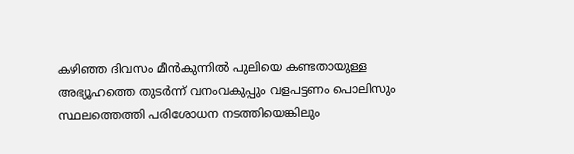കഴിഞ്ഞ ദിവസം മീന്‍കുന്നില്‍ പുലിയെ കണ്ടതായുള്ള അഭ്യൂഹത്തെ തുടര്‍ന്ന് വനംവകുപ്പും വളപട്ടണം പൊലിസും സ്ഥലത്തെത്തി പരിശോധന നടത്തിയെങ്കിലും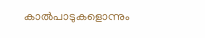കാല്‍പാടുകളൊന്നും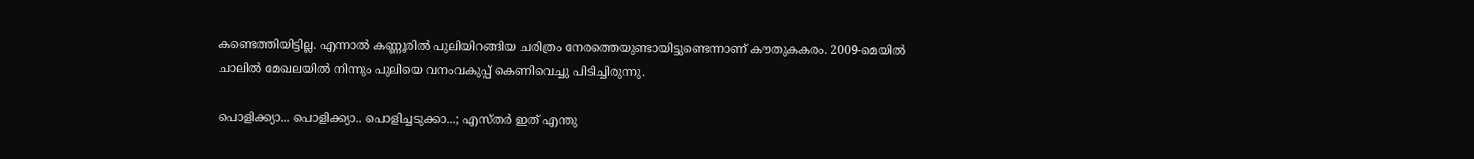കണ്ടെത്തിയിട്ടില്ല. എന്നാല്‍ കണ്ണൂരില്‍ പുലിയിറങ്ങിയ ചരിത്രം നേരത്തെയുണ്ടായിട്ടുണ്ടെന്നാണ് കൗതുകകരം. 2009-മെയില്‍ ചാലില്‍ മേഖലയില്‍ നിന്നും പുലിയെ വനംവകുപ്പ് കെണിവെച്ചു പിടിച്ചിരുന്നു.

പൊളിക്ക്യാ... പൊളിക്ക്യാ.. പൊളിച്ചടുക്കാ...; എസ്തര്‍ ഇത് എന്തു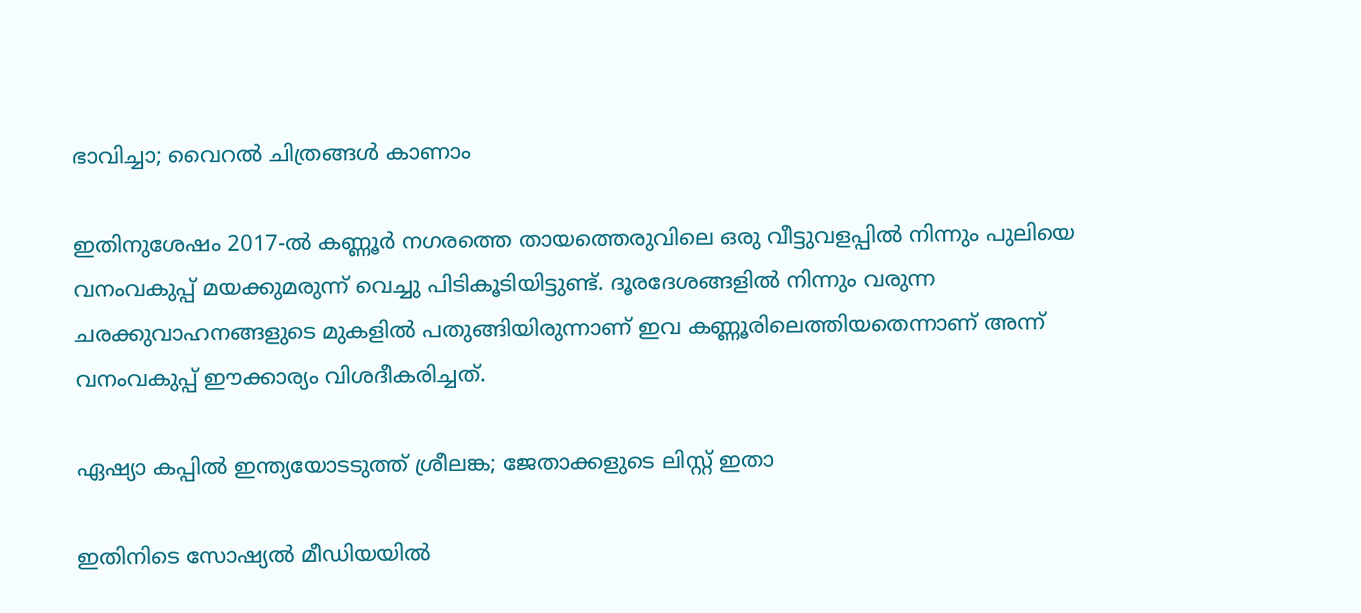ഭാവിച്ചാ; വൈറല്‍ ചിത്രങ്ങള്‍ കാണാം

ഇതിനുശേഷം 2017-ല്‍ കണ്ണൂര്‍ നഗരത്തെ തായത്തെരുവിലെ ഒരു വീട്ടുവളപ്പില്‍ നിന്നും പുലിയെ വനംവകുപ്പ് മയക്കുമരുന്ന് വെച്ചു പിടികൂടിയിട്ടുണ്ട്. ദൂരദേശങ്ങളില്‍ നിന്നും വരുന്ന ചരക്കുവാഹനങ്ങളുടെ മുകളില്‍ പതുങ്ങിയിരുന്നാണ് ഇവ കണ്ണൂരിലെത്തിയതെന്നാണ് അന്ന് വനംവകുപ്പ് ഈക്കാര്യം വിശദീകരിച്ചത്.

ഏഷ്യാ കപ്പില്‍ ഇന്ത്യയോടടുത്ത് ശ്രീലങ്ക; ജേതാക്കളുടെ ലിസ്റ്റ് ഇതാ

ഇതിനിടെ സോഷ്യല്‍ മീഡിയയില്‍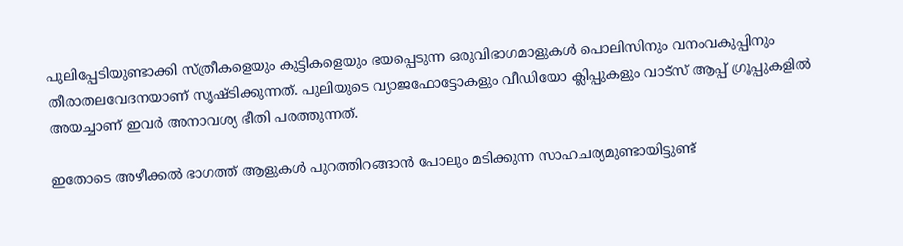പുലിപ്പേടിയുണ്ടാക്കി സ്ത്രീകളെയും കുട്ടികളെയും ഭയപ്പെടുന്ന ഒരുവിഭാഗമാളുകള്‍ പൊലിസിനും വനംവകുപ്പിനും തീരാതലവേദനയാണ് സൃഷ്ടിക്കുന്നത്. പുലിയുടെ വ്യാജഫോട്ടോകളും വീഡിയോ ക്ലിപ്പുകളും വാട്സ് ആപ്പ് ഗ്രൂപ്പുകളില്‍ അയച്ചാണ് ഇവര്‍ അനാവശ്യ ഭീതി പരത്തുന്നത്.

ഇതോടെ അഴീക്കല്‍ ഭാഗത്ത് ആളുകള്‍ പുറത്തിറങ്ങാന്‍ പോലും മടിക്കുന്ന സാഹചര്യമുണ്ടായിട്ടുണ്ട്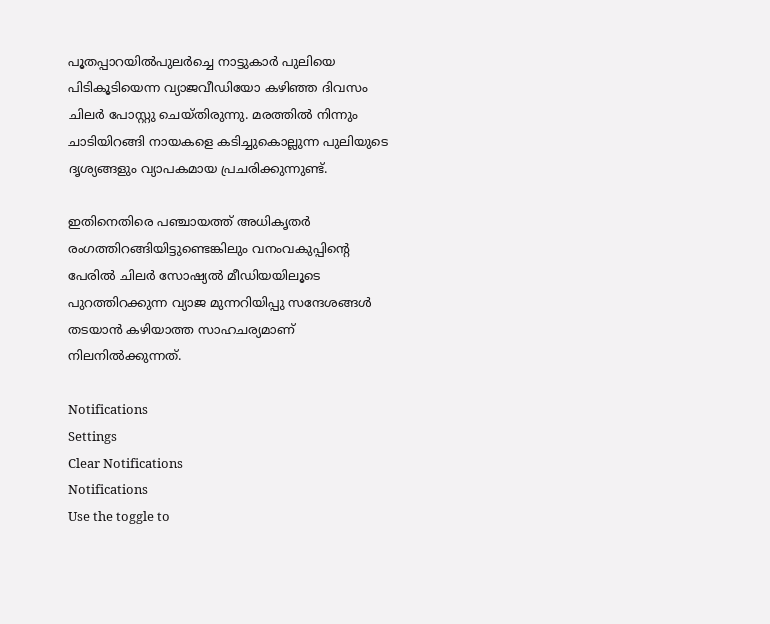പൂതപ്പാറയില്‍പുലര്‍ച്ചെ നാട്ടുകാര്‍ പുലിയെ പിടികൂടിയെന്ന വ്യാജവീഡിയോ കഴിഞ്ഞ ദിവസം ചിലര്‍ പോസ്റ്റു ചെയ്തിരുന്നു. മരത്തില്‍ നിന്നും ചാടിയിറങ്ങി നായകളെ കടിച്ചുകൊല്ലുന്ന പുലിയുടെ ദൃശ്യങ്ങളും വ്യാപകമായ പ്രചരിക്കുന്നുണ്ട്.

ഇതിനെതിരെ പഞ്ചായത്ത് അധികൃതര്‍ രംഗത്തിറങ്ങിയിട്ടുണ്ടെങ്കിലും വനംവകുപ്പിന്റെ പേരില്‍ ചിലര്‍ സോഷ്യല്‍ മീഡിയയിലൂടെ പുറത്തിറക്കുന്ന വ്യാജ മുന്നറിയിപ്പു സന്ദേശങ്ങള്‍ തടയാന്‍ കഴിയാത്ത സാഹചര്യമാണ് നിലനില്‍ക്കുന്നത്.

Notifications
Settings
Clear Notifications
Notifications
Use the toggle to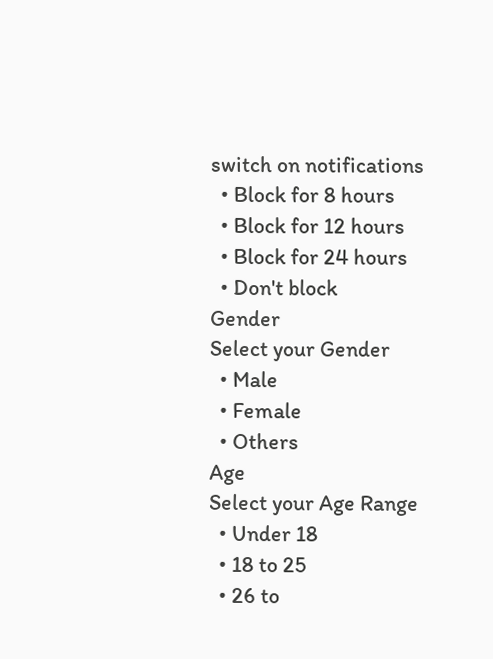switch on notifications
  • Block for 8 hours
  • Block for 12 hours
  • Block for 24 hours
  • Don't block
Gender
Select your Gender
  • Male
  • Female
  • Others
Age
Select your Age Range
  • Under 18
  • 18 to 25
  • 26 to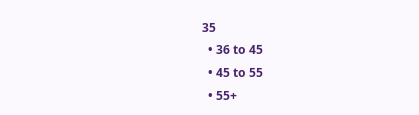35
  • 36 to 45
  • 45 to 55
  • 55+